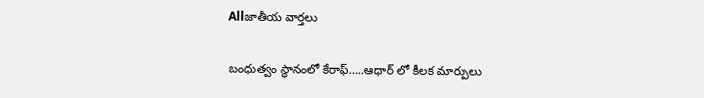Allజాతీయ వార్తలు

బంధుత్వం స్థానంలో కేరాఫ్…..ఆధార్ లో కీలక మార్పులు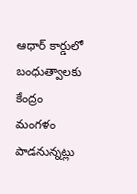ఆధార్ కార్డులో బంధుత్వాలకు కేంద్రం మంగళం పాడనున్నట్లు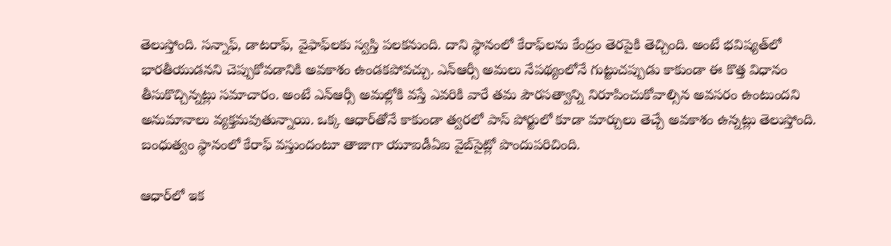తెలుస్తోంది. సన్నాఫ్, డాటరాఫ్, వైఫాఫ్‌లకు స్వస్తి పలకనుంది. దాని స్థానంలో కేరాఫ్‌లను కేంద్రం తెరపైకి తెచ్చింది. అంటే భవిష్యత్‌లో భారతీయుడనని చెప్పుకోవడానికి అవకాశం ఉండకపోవచ్చు. ఎన్ఆర్సీ అమలు నేపథ్యంలోనే గుట్టుచప్పుడు కాకుండా ఈ కొత్త విధానం తీసుకొచ్చిన్నట్లు సమాచారం. అంటే ఎన్‌ఆర్సీ అమల్లోకి వస్తే ఎవరికి వారే తమ పౌరసత్వాన్ని నిరూపించుకోవాల్సిన అవసరం ఉంటుందని అనుమానాలు వ్యక్తమవుతున్నాయి. ఒక్క ఆధార్‌తోనే కాకుండా త్వరలో పాస్ పోర్టులో కూడా మార్చులు తెచ్చే అవకాశం ఉన్నట్లు తెలుస్తోంది. బంధుత్వం స్థానంలో కేరాఫ్ వస్తుందంటూ తాజాగా యూఐడీఏఐ వైబ్‌సైట్లో పొందుపరిచింది.

ఆధార్‌లో ఇక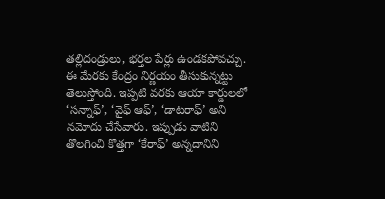తల్లిదండ్రులు, భర్తల పేర్లు ఉండకపోవచ్చు. ఈ మేరకు కేంద్రం నిర్ణయం తీసుకున్నట్టు తెలుస్తోంది. ఇప్పటి వరకు ఆయా కార్డులలో ‘సన్నాఫ్’, ‘వైఫ్ ఆఫ్’, ‘డాటరాఫ్’ అని నమోదు చేసేవారు. ఇప్పుడు వాటిని తొలగించి కొత్తగా ‘కేరాఫ్’ అన్నదానిని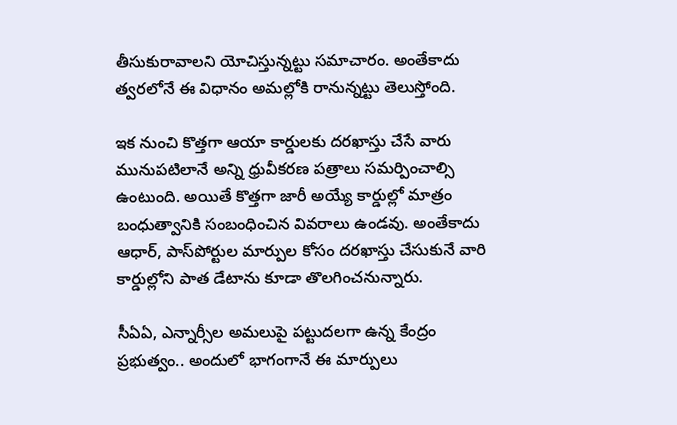తీసుకురావాలని యోచిస్తున్నట్టు సమాచారం. అంతేకాదు త్వరలోనే ఈ విధానం అమల్లోకి రానున్నట్టు తెలుస్తోంది.

ఇక నుంచి కొత్తగా ఆయా కార్డులకు దరఖాస్తు చేసే వారు మునుపటిలానే అన్ని ధ్రువీకరణ పత్రాలు సమర్పించాల్సి ఉంటుంది. అయితే కొత్తగా జారీ అయ్యే కార్డుల్లో మాత్రం బంధుత్వానికి సంబంధించిన వివరాలు ఉండవు. అంతేకాదు ఆధార్, పాస్‌పోర్టుల మార్పుల కోసం దరఖాస్తు చేసుకునే వారి కార్డుల్లోని పాత డేటాను కూడా తొలగించనున్నారు.

సీఏఏ, ఎన్నార్సీల అమలుపై పట్టుదలగా ఉన్న కేంద్రం ప్రభుత్వం.. అందులో భాగంగానే ఈ మార్పులు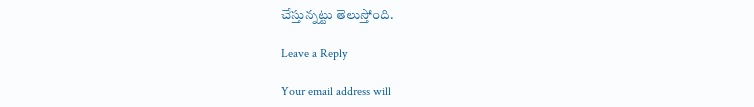చేస్తున్నట్టు తెలుస్తోంది.

Leave a Reply

Your email address will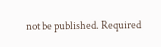not be published. Required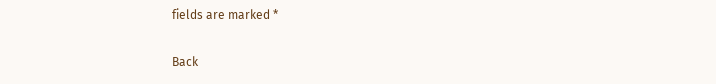fields are marked *

Back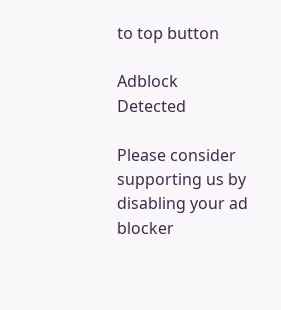to top button

Adblock Detected

Please consider supporting us by disabling your ad blocker